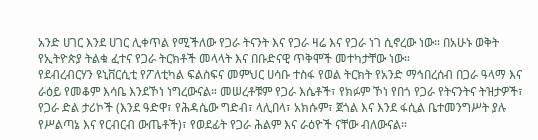አንድ ሀገር እንደ ሀገር ሊቀጥል የሚችለው የጋራ ትናንት እና የጋራ ዛሬ እና የጋራ ነገ ሲኖረው ነው። በአሁኑ ወቅት የኢትዮጵያ ትልቁ ፈተና የጋራ ትርክቶች መላላት እና በቡድናዊ ጥቅሞች መተካታቸው ነው።
የደብረብርሃን ዩኒቨርሲቲ የፖለቲካል ፍልስፍና መምህር ሀሳቡ ተስፋ የወል ትርክት የአንድ ማኅበረሰብ በጋራ ዓላማ እና ራዕይ የመቆም እሳቤ እንደኾነ ነግረውናል። መሠረቶቹም የጋራ እሴቶች፣ የክፉም ኾነ የበጎ የጋራ የትናንትና ትዝታዎች፣ የጋራ ድል ታሪኮች (እንደ ዓድዋ፣ የሕዳሴው ግድብ፣ ላሊበላ፣ አክሱም፣ ጀጎል እና እንደ ፋሲል ቤተመንግሥት ያሉ የሥልጣኔ እና የርብርብ ውጤቶች)፣ የወደፊት የጋራ ሕልም እና ራዕዮች ናቸው ብለውናል።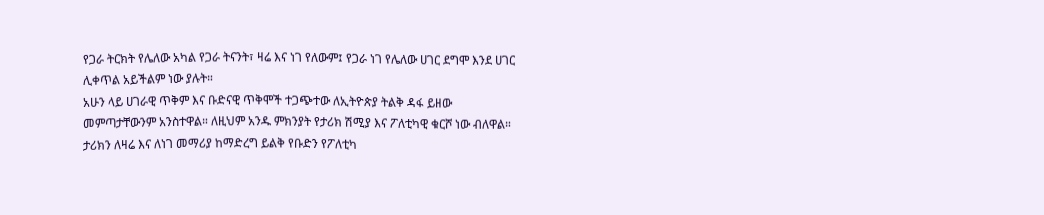የጋራ ትርክት የሌለው አካል የጋራ ትናንት፣ ዛሬ እና ነገ የለውም፤ የጋራ ነገ የሌለው ሀገር ደግሞ እንደ ሀገር ሊቀጥል አይችልም ነው ያሉት።
አሁን ላይ ሀገራዊ ጥቅም እና ቡድናዊ ጥቅሞች ተጋጭተው ለኢትዮጵያ ትልቅ ዳፋ ይዘው መምጣታቸውንም አንስተዋል። ለዚህም አንዱ ምክንያት የታሪክ ሽሚያ እና ፖለቲካዊ ቁርሾ ነው ብለዋል። ታሪክን ለዛሬ እና ለነገ መማሪያ ከማድረግ ይልቅ የቡድን የፖለቲካ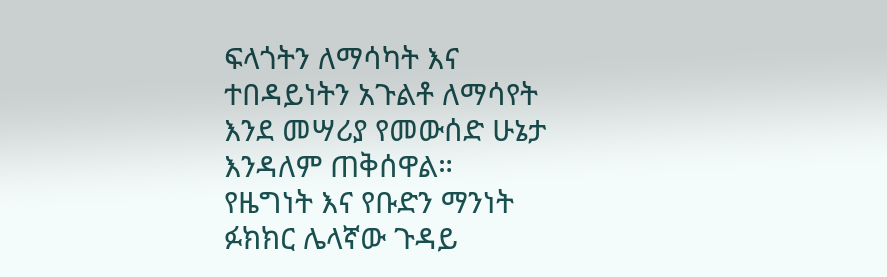ፍላጎትን ለማሳካት እና ተበዳይነትን አጉልቶ ለማሳየት እንደ መሣሪያ የመውሰድ ሁኔታ እንዳለም ጠቅሰዋል።
የዜግነት እና የቡድን ማንነት ፉክክር ሌላኛው ጉዳይ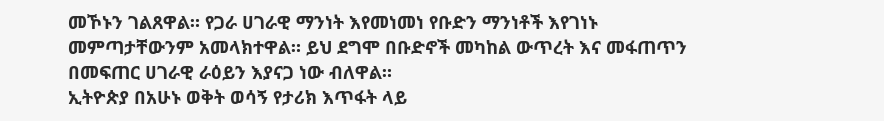መኾኑን ገልጸዋል። የጋራ ሀገራዊ ማንነት እየመነመነ የቡድን ማንነቶች እየገነኑ መምጣታቸውንም አመላክተዋል። ይህ ደግሞ በቡድኖች መካከል ውጥረት እና መፋጠጥን በመፍጠር ሀገራዊ ራዕይን እያናጋ ነው ብለዋል።
ኢትዮጵያ በአሁኑ ወቅት ወሳኝ የታሪክ እጥፋት ላይ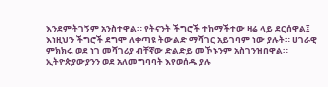እንደምትገኝም አንስተዋል። የትናንት ችግሮች ተከማችተው ዛሬ ላይ ደርሰዋል፤ እነዚህን ችግሮች ደግሞ ለቀጣዩ ትውልድ ማሻገር አይገባም ነው ያሉት። ሀገራዊ ምክክሩ ወደ ነገ መሻገሪያ ብቸኛው ድልድይ መኾኑንም አስገንዝበዋል።
ኢትዮጵያውያንን ወደ አለመግባባት እየወሰዱ ያሉ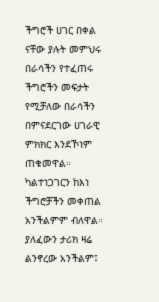ችግሮች ሀገር በቀል ናቸው ያሉት መምህሩ በራሳችን የተፈጠሩ ችግሮችን መፍታት የሚቻለው በራሳችን በምናደርገው ሀገራዊ ምክክር እንደኾነም ጠቁመዋል። ካልተነጋገርን ከእነ ችግሮቻችን መቀጠል አንችልምም ብለዋል። ያለፈውን ታሪክ ዛሬ ልንኖረው አንችልም፤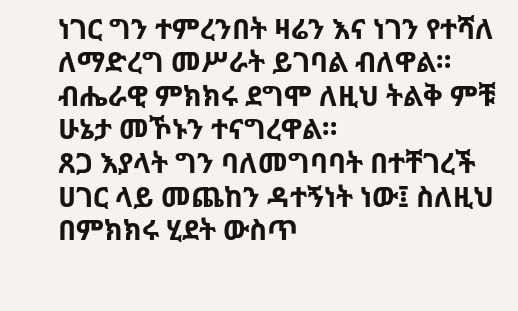ነገር ግን ተምረንበት ዛሬን እና ነገን የተሻለ ለማድረግ መሥራት ይገባል ብለዋል። ብሔራዊ ምክክሩ ደግሞ ለዚህ ትልቅ ምቹ ሁኔታ መኾኑን ተናግረዋል።
ጸጋ እያላት ግን ባለመግባባት በተቸገረች ሀገር ላይ መጨከን ዳተኝነት ነው፤ ስለዚህ በምክክሩ ሂደት ውስጥ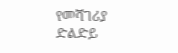የመሻገሪያ ድልድይ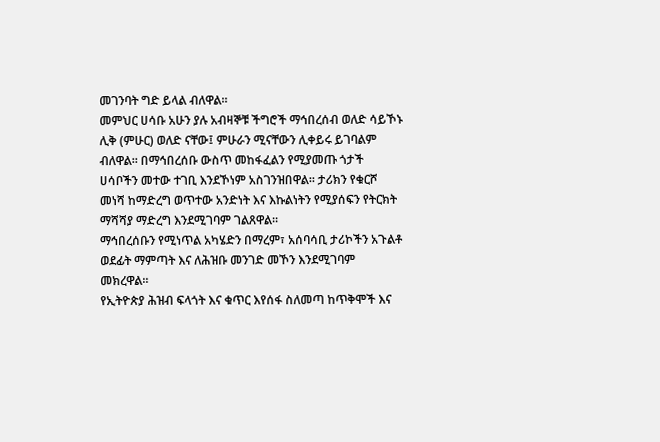መገንባት ግድ ይላል ብለዋል።
መምህር ሀሳቡ አሁን ያሉ አብዛኞቹ ችግሮች ማኅበረሰብ ወለድ ሳይኾኑ ሊቅ (ምሁር) ወለድ ናቸው፤ ምሁራን ሚናቸውን ሊቀይሩ ይገባልም ብለዋል። በማኅበረሰቡ ውስጥ መከፋፈልን የሚያመጡ ጎታች ሀሳቦችን መተው ተገቢ እንደኾነም አስገንዝበዋል። ታሪክን የቁርሾ መነሻ ከማድረግ ወጥተው አንድነት እና እኩልነትን የሚያሰፍን የትርክት ማሻሻያ ማድረግ እንደሚገባም ገልጸዋል።
ማኅበረሰቡን የሚነጥል አካሄድን በማረም፣ አሰባሳቢ ታሪኮችን አጉልቶ ወደፊት ማምጣት እና ለሕዝቡ መንገድ መኾን እንደሚገባም መክረዋል።
የኢትዮጵያ ሕዝብ ፍላጎት እና ቁጥር እየሰፋ ስለመጣ ከጥቅሞች እና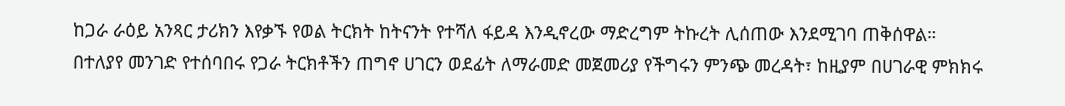ከጋራ ራዕይ አንጻር ታሪክን እየቃኙ የወል ትርክት ከትናንት የተሻለ ፋይዳ እንዲኖረው ማድረግም ትኩረት ሊሰጠው እንደሚገባ ጠቅሰዋል።
በተለያየ መንገድ የተሰባበሩ የጋራ ትርክቶችን ጠግኖ ሀገርን ወደፊት ለማራመድ መጀመሪያ የችግሩን ምንጭ መረዳት፣ ከዚያም በሀገራዊ ምክክሩ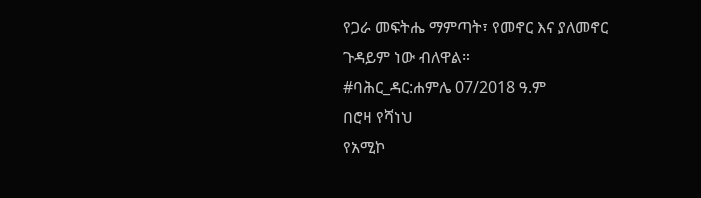የጋራ መፍትሔ ማምጣት፣ የመኖር እና ያለመኖር ጉዳይም ነው ብለዋል።
#ባሕር_ዳር:ሐምሌ 07/2018 ዓ.ም
በሮዛ የሻነህ
የአሚኮ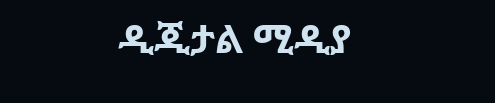ዲጂታል ሚዲያ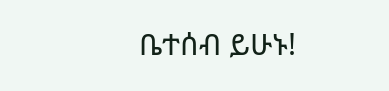ቤተሰብ ይሁኑ!